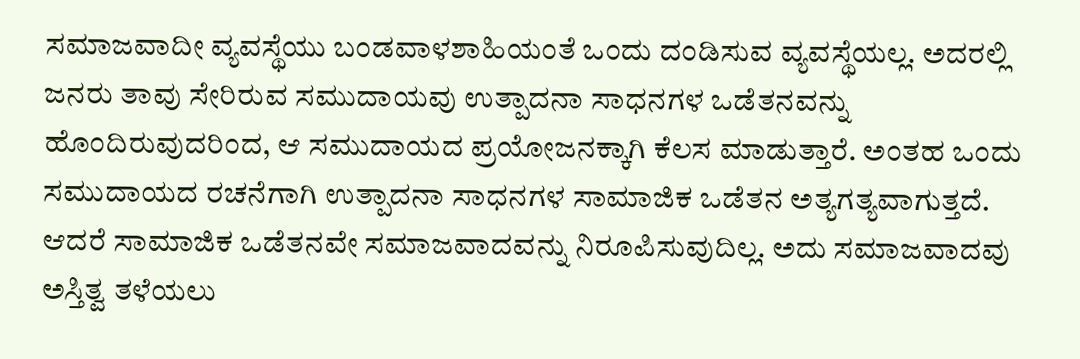ಸಮಾಜವಾದೀ ವ್ಯವಸ್ಥೆಯು ಬಂಡವಾಳಶಾಹಿಯಂತೆ ಒಂದು ದಂಡಿಸುವ ವ್ಯವಸ್ಥೆಯಲ್ಲ. ಅದರಲ್ಲಿ ಜನರು ತಾವು ಸೇರಿರುವ ಸಮುದಾಯವು ಉತ್ಪಾದನಾ ಸಾಧನಗಳ ಒಡೆತನವನ್ನು ಹೊಂದಿರುವುದರಿಂದ, ಆ ಸಮುದಾಯದ ಪ್ರಯೋಜನಕ್ಕಾಗಿ ಕೆಲಸ ಮಾಡುತ್ತಾರೆ. ಅಂತಹ ಒಂದು ಸಮುದಾಯದ ರಚನೆಗಾಗಿ ಉತ್ಪಾದನಾ ಸಾಧನಗಳ ಸಾಮಾಜಿಕ ಒಡೆತನ ಅತ್ಯಗತ್ಯವಾಗುತ್ತದೆ. ಆದರೆ ಸಾಮಾಜಿಕ ಒಡೆತನವೇ ಸಮಾಜವಾದವನ್ನು ನಿರೂಪಿಸುವುದಿಲ್ಲ. ಅದು ಸಮಾಜವಾದವು ಅಸ್ತಿತ್ವ ತಳೆಯಲು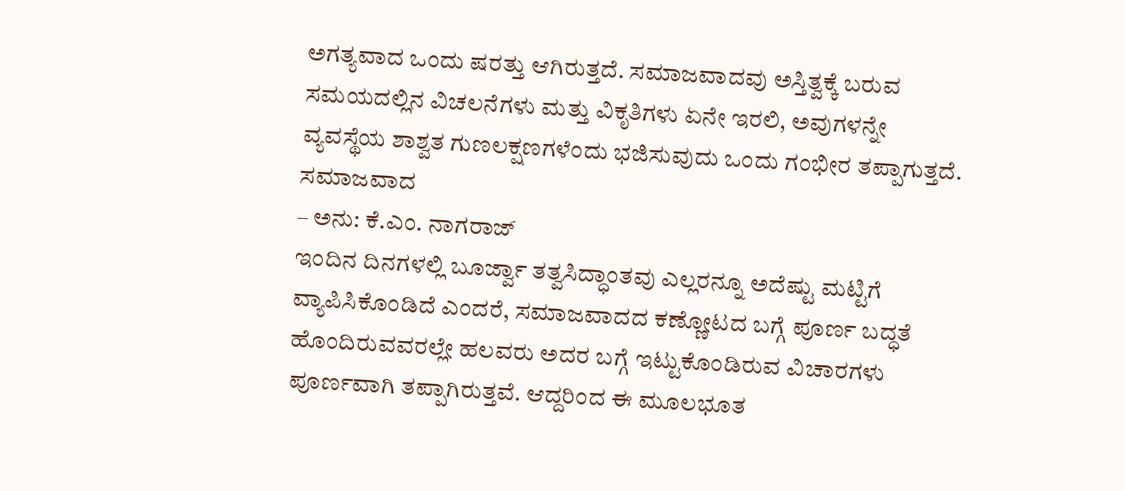ಅಗತ್ಯವಾದ ಒಂದು ಷರತ್ತು ಆಗಿರುತ್ತದೆ. ಸಮಾಜವಾದವು ಅಸ್ತಿತ್ವಕ್ಕೆ ಬರುವ ಸಮಯದಲ್ಲಿನ ವಿಚಲನೆಗಳು ಮತ್ತು ವಿಕೃತಿಗಳು ಏನೇ ಇರಲಿ, ಅವುಗಳನ್ನೇ ವ್ಯವಸ್ಥೆಯ ಶಾಶ್ವತ ಗುಣಲಕ್ಷಣಗಳೆಂದು ಭಜಿಸುವುದು ಒಂದು ಗಂಭೀರ ತಪ್ಪಾಗುತ್ತದೆ. ಸಮಾಜವಾದ
– ಅನು: ಕೆ.ಎಂ. ನಾಗರಾಜ್
ಇಂದಿನ ದಿನಗಳಲ್ಲಿ ಬೂರ್ಜ್ವಾ ತತ್ವಸಿದ್ಧಾಂತವು ಎಲ್ಲರನ್ನೂ ಅದೆಷ್ಟು ಮಟ್ಟಿಗೆ ವ್ಯಾಪಿಸಿಕೊಂಡಿದೆ ಎಂದರೆ, ಸಮಾಜವಾದದ ಕಣ್ಣೋಟದ ಬಗ್ಗೆ ಪೂರ್ಣ ಬದ್ಧತೆ ಹೊಂದಿರುವವರಲ್ಲೇ ಹಲವರು ಅದರ ಬಗ್ಗೆ ಇಟ್ಟುಕೊಂಡಿರುವ ವಿಚಾರಗಳು ಪೂರ್ಣವಾಗಿ ತಪ್ಪಾಗಿರುತ್ತವೆ. ಆದ್ದರಿಂದ ಈ ಮೂಲಭೂತ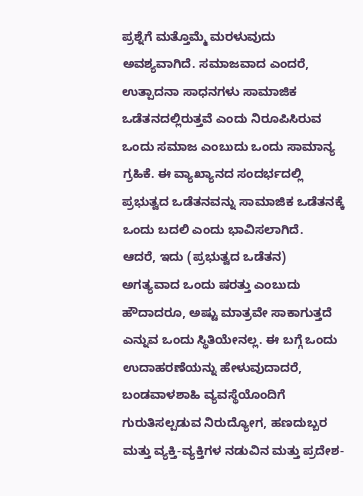ಪ್ರಶ್ನೆಗೆ ಮತ್ತೊಮ್ಮೆ ಮರಳುವುದು ಅವಶ್ಯವಾಗಿದೆ. ಸಮಾಜವಾದ ಎಂದರೆ, ಉತ್ಪಾದನಾ ಸಾಧನಗಳು ಸಾಮಾಜಿಕ ಒಡೆತನದಲ್ಲಿರುತ್ತವೆ ಎಂದು ನಿರೂಪಿಸಿರುವ ಒಂದು ಸಮಾಜ ಎಂಬುದು ಒಂದು ಸಾಮಾನ್ಯ ಗ್ರಹಿಕೆ. ಈ ವ್ಯಾಖ್ಯಾನದ ಸಂದರ್ಭದಲ್ಲಿ ಪ್ರಭುತ್ವದ ಒಡೆತನವನ್ನು ಸಾಮಾಜಿಕ ಒಡೆತನಕ್ಕೆ ಒಂದು ಬದಲಿ ಎಂದು ಭಾವಿಸಲಾಗಿದೆ.
ಆದರೆ, ಇದು (ಪ್ರಭುತ್ವದ ಒಡೆತನ) ಅಗತ್ಯವಾದ ಒಂದು ಷರತ್ತು ಎಂಬುದು ಹೌದಾದರೂ, ಅಷ್ಟು ಮಾತ್ರವೇ ಸಾಕಾಗುತ್ತದೆ ಎನ್ನುವ ಒಂದು ಸ್ಥಿತಿಯೇನಲ್ಲ. ಈ ಬಗ್ಗೆ ಒಂದು ಉದಾಹರಣೆಯನ್ನು ಹೇಳುವುದಾದರೆ, ಬಂಡವಾಳಶಾಹಿ ವ್ಯವಸ್ಥೆಯೊಂದಿಗೆ ಗುರುತಿಸಲ್ಪಡುವ ನಿರುದ್ಯೋಗ, ಹಣದುಬ್ಬರ ಮತ್ತು ವ್ಯಕ್ತಿ-ವ್ಯಕ್ತಿಗಳ ನಡುವಿನ ಮತ್ತು ಪ್ರದೇಶ-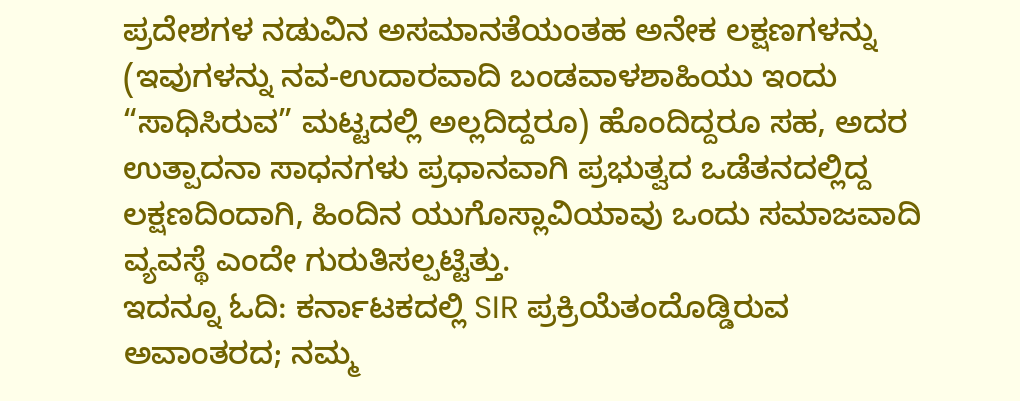ಪ್ರದೇಶಗಳ ನಡುವಿನ ಅಸಮಾನತೆಯಂತಹ ಅನೇಕ ಲಕ್ಷಣಗಳನ್ನು (ಇವುಗಳನ್ನು ನವ-ಉದಾರವಾದಿ ಬಂಡವಾಳಶಾಹಿಯು ಇಂದು “ಸಾಧಿಸಿರುವ” ಮಟ್ಟದಲ್ಲಿ ಅಲ್ಲದಿದ್ದರೂ) ಹೊಂದಿದ್ದರೂ ಸಹ, ಅದರ ಉತ್ಪಾದನಾ ಸಾಧನಗಳು ಪ್ರಧಾನವಾಗಿ ಪ್ರಭುತ್ವದ ಒಡೆತನದಲ್ಲಿದ್ದ ಲಕ್ಷಣದಿಂದಾಗಿ, ಹಿಂದಿನ ಯುಗೊಸ್ಲಾವಿಯಾವು ಒಂದು ಸಮಾಜವಾದಿ ವ್ಯವಸ್ಥೆ ಎಂದೇ ಗುರುತಿಸಲ್ಪಟ್ಟಿತ್ತು.
ಇದನ್ನೂ ಓದಿ: ಕರ್ನಾಟಕದಲ್ಲಿ SIR ಪ್ರಕ್ರಿಯೆತಂದೊಡ್ಡಿರುವ ಅವಾಂತರದ; ನಮ್ಮ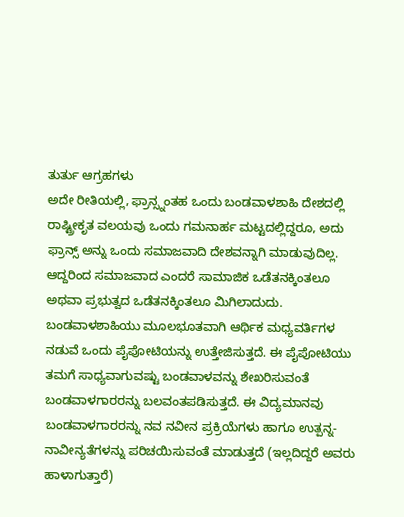ತುರ್ತು ಆಗ್ರಹಗಳು
ಅದೇ ರೀತಿಯಲ್ಲಿ, ಫ್ರಾನ್ಸ್ನಂತಹ ಒಂದು ಬಂಡವಾಳಶಾಹಿ ದೇಶದಲ್ಲಿ ರಾಷ್ಟ್ರೀಕೃತ ವಲಯವು ಒಂದು ಗಮನಾರ್ಹ ಮಟ್ಟದಲ್ಲಿದ್ದರೂ, ಅದು ಫ್ರಾನ್ಸ್ ಅನ್ನು ಒಂದು ಸಮಾಜವಾದಿ ದೇಶವನ್ನಾಗಿ ಮಾಡುವುದಿಲ್ಲ. ಆದ್ದರಿಂದ ಸಮಾಜವಾದ ಎಂದರೆ ಸಾಮಾಜಿಕ ಒಡೆತನಕ್ಕಿಂತಲೂ ಅಥವಾ ಪ್ರಭುತ್ವದ ಒಡೆತನಕ್ಕಿಂತಲೂ ಮಿಗಿಲಾದುದು.
ಬಂಡವಾಳಶಾಹಿಯು ಮೂಲಭೂತವಾಗಿ ಆರ್ಥಿಕ ಮಧ್ಯವರ್ತಿಗಳ ನಡುವೆ ಒಂದು ಪೈಪೋಟಿಯನ್ನು ಉತ್ತೇಜಿಸುತ್ತದೆ. ಈ ಪೈಪೋಟಿಯು ತಮಗೆ ಸಾಧ್ಯವಾಗುವಷ್ಟು ಬಂಡವಾಳವನ್ನು ಶೇಖರಿಸುವಂತೆ ಬಂಡವಾಳಗಾರರನ್ನು ಬಲವಂತಪಡಿಸುತ್ತದೆ. ಈ ವಿದ್ಯಮಾನವು ಬಂಡವಾಳಗಾರರನ್ನು ನವ ನವೀನ ಪ್ರಕ್ರಿಯೆಗಳು ಹಾಗೂ ಉತ್ಪನ್ನ-ನಾವೀನ್ಯತೆಗಳನ್ನು ಪರಿಚಯಿಸುವಂತೆ ಮಾಡುತ್ತದೆ (ಇಲ್ಲದಿದ್ದರೆ ಅವರು ಹಾಳಾಗುತ್ತಾರೆ)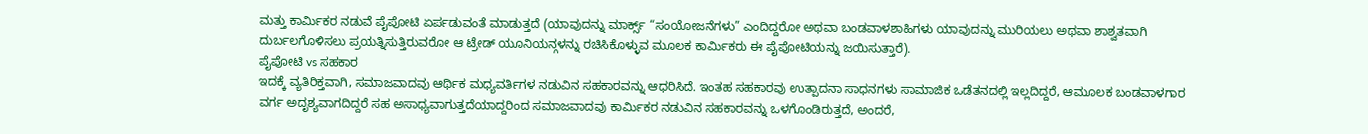ಮತ್ತು ಕಾರ್ಮಿಕರ ನಡುವೆ ಪೈಪೋಟಿ ಏರ್ಪಡುವಂತೆ ಮಾಡುತ್ತದೆ (ಯಾವುದನ್ನು ಮಾರ್ಕ್ಸ್ “ಸಂಯೋಜನೆಗಳು” ಎಂದಿದ್ದರೋ ಅಥವಾ ಬಂಡವಾಳಶಾಹಿಗಳು ಯಾವುದನ್ನು ಮುರಿಯಲು ಅಥವಾ ಶಾಶ್ವತವಾಗಿ ದುರ್ಬಲಗೊಳಿಸಲು ಪ್ರಯತ್ನಿಸುತ್ತಿರುವರೋ ಆ ಟ್ರೇಡ್ ಯೂನಿಯನ್ಗಳನ್ನು ರಚಿಸಿಕೊಳ್ಳುವ ಮೂಲಕ ಕಾರ್ಮಿಕರು ಈ ಪೈಪೋಟಿಯನ್ನು ಜಯಿಸುತ್ತಾರೆ).
ಪೈಪೋಟಿ vs ಸಹಕಾರ
ಇದಕ್ಕೆ ವ್ಯತಿರಿಕ್ತವಾಗಿ, ಸಮಾಜವಾದವು ಆರ್ಥಿಕ ಮಧ್ಯವರ್ತಿಗಳ ನಡುವಿನ ಸಹಕಾರವನ್ನು ಆಧರಿಸಿದೆ. ಇಂತಹ ಸಹಕಾರವು ಉತ್ಪಾದನಾ ಸಾಧನಗಳು ಸಾಮಾಜಿಕ ಒಡೆತನದಲ್ಲಿ ಇಲ್ಲದಿದ್ದರೆ, ಆಮೂಲಕ ಬಂಡವಾಳಗಾರ ವರ್ಗ ಅದೃಶ್ಯವಾಗದಿದ್ದರೆ ಸಹ ಅಸಾಧ್ಯವಾಗುತ್ತದೆಯಾದ್ದರಿಂದ ಸಮಾಜವಾದವು ಕಾರ್ಮಿಕರ ನಡುವಿನ ಸಹಕಾರವನ್ನು ಒಳಗೊಂಡಿರುತ್ತದೆ, ಅಂದರೆ,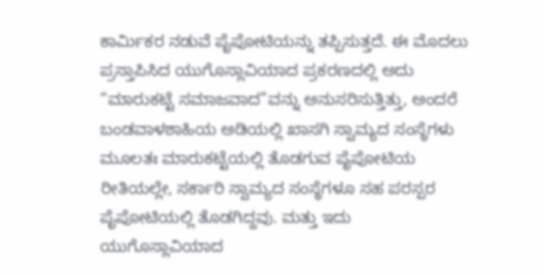ಕಾರ್ಮಿಕರ ನಡುವೆ ಪೈಪೋಟಿಯನ್ನು ತಪ್ಪಿಸುತ್ತದೆ. ಈ ಮೊದಲು ಪ್ರಸ್ತಾಪಿಸಿದ ಯುಗೊಸ್ಲಾವಿಯಾದ ಪ್ರಕರಣದಲ್ಲಿ ಅದು “ಮಾರುಕಟ್ಟೆ ಸಮಾಜವಾದ”ವನ್ನು ಅನುಸರಿಸುತ್ತಿತ್ತು, ಅಂದರೆ ಬಂಡವಾಳಶಾಹಿಯ ಅಡಿಯಲ್ಲಿ ಖಾಸಗಿ ಸ್ವಾಮ್ಯದ ಸಂಸ್ಥೆಗಳು ಮೂಲತಃ ಮಾರುಕಟ್ಟೆಯಲ್ಲಿ ತೊಡಗುವ ಪೈಪೋಟಿಯ ರೀತಿಯಲ್ಲೇ, ಸರ್ಕಾರಿ ಸ್ವಾಮ್ಯದ ಸಂಸ್ಥೆಗಳೂ ಸಹ ಪರಸ್ಪರ ಪೈಪೋಟಿಯಲ್ಲಿ ತೊಡಗಿದ್ದವು. ಮತ್ತು ಇದು ಯುಗೊಸ್ಲಾವಿಯಾದ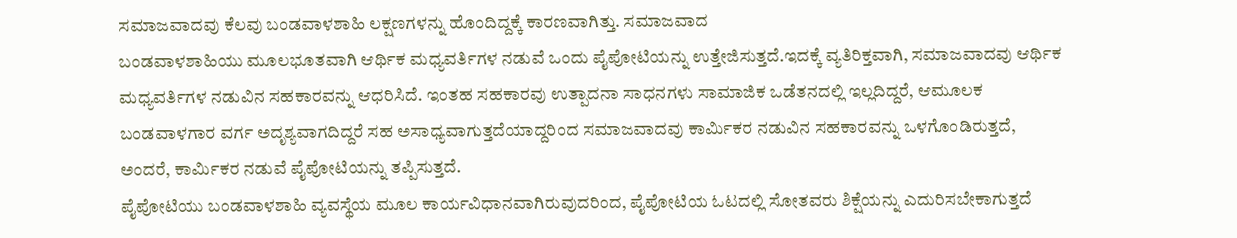ಸಮಾಜವಾದವು ಕೆಲವು ಬಂಡವಾಳಶಾಹಿ ಲಕ್ಷಣಗಳನ್ನು ಹೊಂದಿದ್ದಕ್ಕೆ ಕಾರಣವಾಗಿತ್ತು. ಸಮಾಜವಾದ
ಬಂಡವಾಳಶಾಹಿಯು ಮೂಲಭೂತವಾಗಿ ಆರ್ಥಿಕ ಮಧ್ಯವರ್ತಿಗಳ ನಡುವೆ ಒಂದು ಪೈಪೋಟಿಯನ್ನು ಉತ್ತೇಜಿಸುತ್ತದೆ.ಇದಕ್ಕೆ ವ್ಯತಿರಿಕ್ತವಾಗಿ, ಸಮಾಜವಾದವು ಆರ್ಥಿಕ ಮಧ್ಯವರ್ತಿಗಳ ನಡುವಿನ ಸಹಕಾರವನ್ನು ಆಧರಿಸಿದೆ. ಇಂತಹ ಸಹಕಾರವು ಉತ್ಪಾದನಾ ಸಾಧನಗಳು ಸಾಮಾಜಿಕ ಒಡೆತನದಲ್ಲಿ ಇಲ್ಲದಿದ್ದರೆ, ಆಮೂಲಕ ಬಂಡವಾಳಗಾರ ವರ್ಗ ಅದೃಶ್ಯವಾಗದಿದ್ದರೆ ಸಹ ಅಸಾಧ್ಯವಾಗುತ್ತದೆಯಾದ್ದರಿಂದ ಸಮಾಜವಾದವು ಕಾರ್ಮಿಕರ ನಡುವಿನ ಸಹಕಾರವನ್ನು ಒಳಗೊಂಡಿರುತ್ತದೆ, ಅಂದರೆ, ಕಾರ್ಮಿಕರ ನಡುವೆ ಪೈಪೋಟಿಯನ್ನು ತಪ್ಪಿಸುತ್ತದೆ.
ಪೈಪೋಟಿಯು ಬಂಡವಾಳಶಾಹಿ ವ್ಯವಸ್ಥೆಯ ಮೂಲ ಕಾರ್ಯವಿಧಾನವಾಗಿರುವುದರಿಂದ, ಪೈಪೋಟಿಯ ಓಟದಲ್ಲಿ ಸೋತವರು ಶಿಕ್ಷೆಯನ್ನು ಎದುರಿಸಬೇಕಾಗುತ್ತದೆ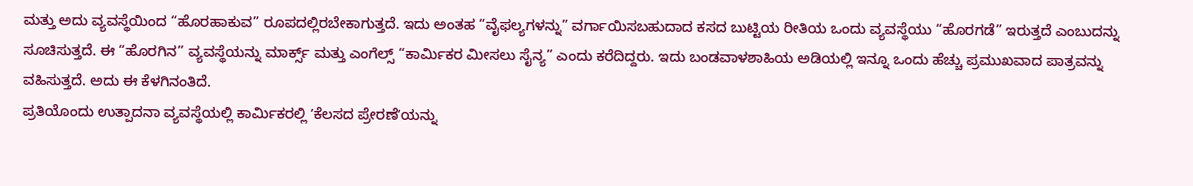ಮತ್ತು ಅದು ವ್ಯವಸ್ಥೆಯಿಂದ “ಹೊರಹಾಕುವ” ರೂಪದಲ್ಲಿರಬೇಕಾಗುತ್ತದೆ. ಇದು ಅಂತಹ “ವೈಫಲ್ಯಗಳನ್ನು” ವರ್ಗಾಯಿಸಬಹುದಾದ ಕಸದ ಬುಟ್ಟಿಯ ರೀತಿಯ ಒಂದು ವ್ಯವಸ್ಥೆಯು “ಹೊರಗಡೆ” ಇರುತ್ತದೆ ಎಂಬುದನ್ನು ಸೂಚಿಸುತ್ತದೆ. ಈ “ಹೊರಗಿನ” ವ್ಯವಸ್ಥೆಯನ್ನು ಮಾರ್ಕ್ಸ್ ಮತ್ತು ಎಂಗೆಲ್ಸ್ “ಕಾರ್ಮಿಕರ ಮೀಸಲು ಸೈನ್ಯ” ಎಂದು ಕರೆದಿದ್ದರು. ಇದು ಬಂಡವಾಳಶಾಹಿಯ ಅಡಿಯಲ್ಲಿ ಇನ್ನೂ ಒಂದು ಹೆಚ್ಚು ಪ್ರಮುಖವಾದ ಪಾತ್ರವನ್ನು ವಹಿಸುತ್ತದೆ. ಅದು ಈ ಕೆಳಗಿನಂತಿದೆ.
ಪ್ರತಿಯೊಂದು ಉತ್ಪಾದನಾ ವ್ಯವಸ್ಥೆಯಲ್ಲಿ ಕಾರ್ಮಿಕರಲ್ಲಿ ʼಕೆಲಸದ ಪ್ರೇರಣೆʼಯನ್ನು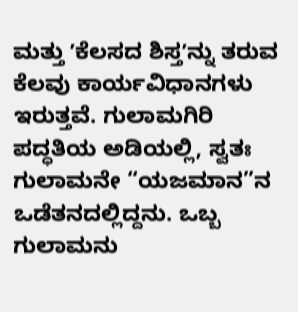ಮತ್ತು ʼಕೆಲಸದ ಶಿಸ್ತʼನ್ನು ತರುವ ಕೆಲವು ಕಾರ್ಯವಿಧಾನಗಳು ಇರುತ್ತವೆ. ಗುಲಾಮಗಿರಿ ಪದ್ಧತಿಯ ಅಡಿಯಲ್ಲಿ, ಸ್ವತಃ ಗುಲಾಮನೇ “ಯಜಮಾನ”ನ ಒಡೆತನದಲ್ಲಿದ್ದನು. ಒಬ್ಬ ಗುಲಾಮನು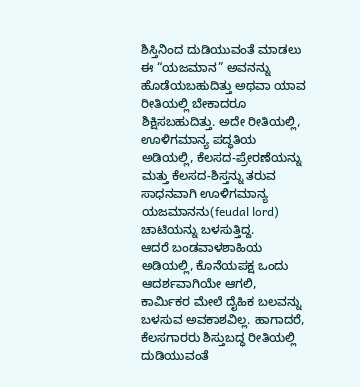ಶಿಸ್ತಿನಿಂದ ದುಡಿಯುವಂತೆ ಮಾಡಲು ಈ “ಯಜಮಾನ” ಅವನನ್ನು ಹೊಡೆಯಬಹುದಿತ್ತು ಅಥವಾ ಯಾವ ರೀತಿಯಲ್ಲಿ ಬೇಕಾದರೂ ಶಿಕ್ಷಿಸಬಹುದಿತ್ತು. ಅದೇ ರೀತಿಯಲ್ಲಿ, ಊಳಿಗಮಾನ್ಯ ಪದ್ಧತಿಯ ಅಡಿಯಲ್ಲಿ, ಕೆಲಸದ-ಪ್ರೇರಣೆಯನ್ನು ಮತ್ತು ಕೆಲಸದ-ಶಿಸ್ತನ್ನು ತರುವ ಸಾಧನವಾಗಿ ಊಳಿಗಮಾನ್ಯ ಯಜಮಾನನು(feudal lord) ಚಾಟಿಯನ್ನು ಬಳಸುತ್ತಿದ್ದ.
ಆದರೆ ಬಂಡವಾಳಶಾಹಿಯ ಅಡಿಯಲ್ಲಿ, ಕೊನೆಯಪಕ್ಷ ಒಂದು ಆದರ್ಶವಾಗಿಯೇ ಆಗಲಿ, ಕಾರ್ಮಿಕರ ಮೇಲೆ ದೈಹಿಕ ಬಲವನ್ನು ಬಳಸುವ ಅವಕಾಶವಿಲ್ಲ. ಹಾಗಾದರೆ, ಕೆಲಸಗಾರರು ಶಿಸ್ತುಬದ್ಧ ರೀತಿಯಲ್ಲಿ ದುಡಿಯುವಂತೆ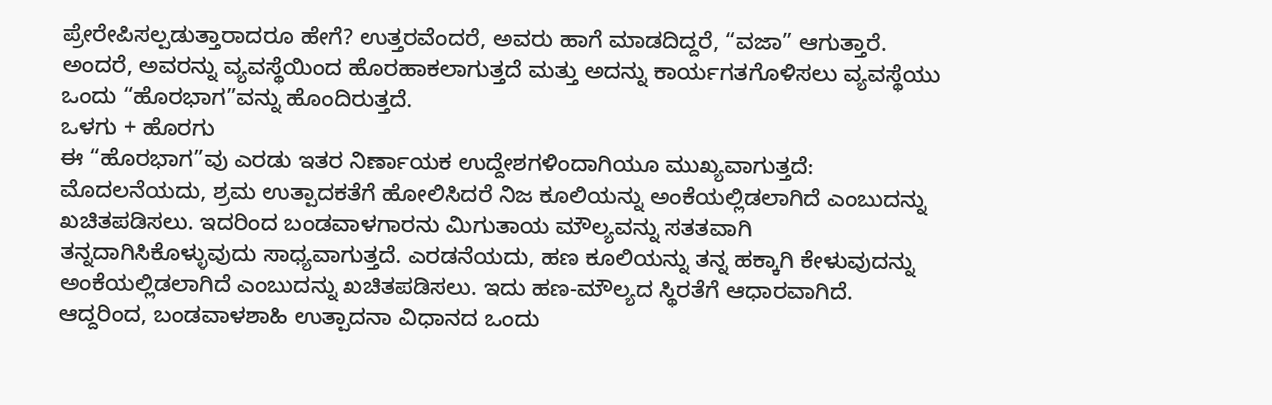ಪ್ರೇರೇಪಿಸಲ್ಪಡುತ್ತಾರಾದರೂ ಹೇಗೆ? ಉತ್ತರವೆಂದರೆ, ಅವರು ಹಾಗೆ ಮಾಡದಿದ್ದರೆ, “ವಜಾ” ಆಗುತ್ತಾರೆ. ಅಂದರೆ, ಅವರನ್ನು ವ್ಯವಸ್ಥೆಯಿಂದ ಹೊರಹಾಕಲಾಗುತ್ತದೆ ಮತ್ತು ಅದನ್ನು ಕಾರ್ಯಗತಗೊಳಿಸಲು ವ್ಯವಸ್ಥೆಯು ಒಂದು “ಹೊರಭಾಗ”ವನ್ನು ಹೊಂದಿರುತ್ತದೆ.
ಒಳಗು + ಹೊರಗು
ಈ “ಹೊರಭಾಗ”ವು ಎರಡು ಇತರ ನಿರ್ಣಾಯಕ ಉದ್ದೇಶಗಳಿಂದಾಗಿಯೂ ಮುಖ್ಯವಾಗುತ್ತದೆ: ಮೊದಲನೆಯದು, ಶ್ರಮ ಉತ್ಪಾದಕತೆಗೆ ಹೋಲಿಸಿದರೆ ನಿಜ ಕೂಲಿಯನ್ನು ಅಂಕೆಯಲ್ಲಿಡಲಾಗಿದೆ ಎಂಬುದನ್ನು ಖಚಿತಪಡಿಸಲು. ಇದರಿಂದ ಬಂಡವಾಳಗಾರನು ಮಿಗುತಾಯ ಮೌಲ್ಯವನ್ನು ಸತತವಾಗಿ ತನ್ನದಾಗಿಸಿಕೊಳ್ಳುವುದು ಸಾಧ್ಯವಾಗುತ್ತದೆ. ಎರಡನೆಯದು, ಹಣ ಕೂಲಿಯನ್ನು ತನ್ನ ಹಕ್ಕಾಗಿ ಕೇಳುವುದನ್ನು ಅಂಕೆಯಲ್ಲಿಡಲಾಗಿದೆ ಎಂಬುದನ್ನು ಖಚಿತಪಡಿಸಲು. ಇದು ಹಣ-ಮೌಲ್ಯದ ಸ್ಥಿರತೆಗೆ ಆಧಾರವಾಗಿದೆ. ಆದ್ದರಿಂದ, ಬಂಡವಾಳಶಾಹಿ ಉತ್ಪಾದನಾ ವಿಧಾನದ ಒಂದು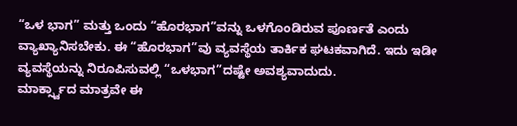“ಒಳ ಭಾಗ” ಮತ್ತು ಒಂದು “ಹೊರಭಾಗ”ವನ್ನು ಒಳಗೊಂಡಿರುವ ಪೂರ್ಣತೆ ಎಂದು ವ್ಯಾಖ್ಯಾನಿಸಬೇಕು. ಈ “ಹೊರಭಾಗ”ವು ವ್ಯವಸ್ಥೆಯ ತಾರ್ಕಿಕ ಘಟಕವಾಗಿದೆ. ಇದು ಇಡೀ ವ್ಯವಸ್ಥೆಯನ್ನು ನಿರೂಪಿಸುವಲ್ಲಿ “ಒಳಭಾಗ”ದಷ್ಟೇ ಅವಶ್ಯವಾದುದು.
ಮಾರ್ಕ್ಸ್ವಾದ ಮಾತ್ರವೇ ಈ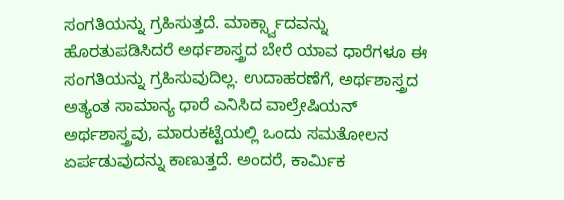ಸಂಗತಿಯನ್ನು ಗ್ರಹಿಸುತ್ತದೆ. ಮಾರ್ಕ್ಸ್ವಾದವನ್ನು ಹೊರತುಪಡಿಸಿದರೆ ಅರ್ಥಶಾಸ್ತ್ರದ ಬೇರೆ ಯಾವ ಧಾರೆಗಳೂ ಈ ಸಂಗತಿಯನ್ನು ಗ್ರಹಿಸುವುದಿಲ್ಲ. ಉದಾಹರಣೆಗೆ, ಅರ್ಥಶಾಸ್ತ್ರದ ಅತ್ಯಂತ ಸಾಮಾನ್ಯ ಧಾರೆ ಎನಿಸಿದ ವಾಲ್ರೇಷಿಯನ್ ಅರ್ಥಶಾಸ್ತ್ರವು, ಮಾರುಕಟ್ಟೆಯಲ್ಲಿ ಒಂದು ಸಮತೋಲನ ಏರ್ಪಡುವುದನ್ನು ಕಾಣುತ್ತದೆ. ಅಂದರೆ, ಕಾರ್ಮಿಕ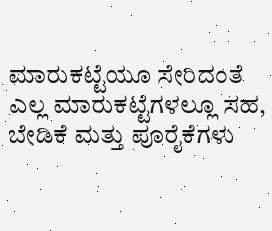ಮಾರುಕಟ್ಟೆಯೂ ಸೇರಿದಂತೆ ಎಲ್ಲ ಮಾರುಕಟ್ಟೆಗಳಲ್ಲೂ ಸಹ, ಬೇಡಿಕೆ ಮತ್ತು ಪೂರೈಕೆಗಳು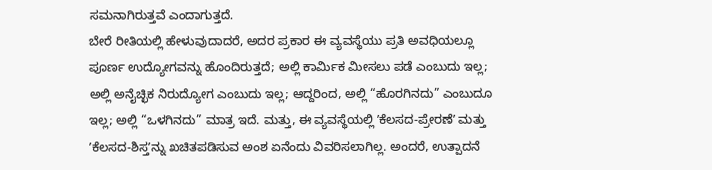ಸಮನಾಗಿರುತ್ತವೆ ಎಂದಾಗುತ್ತದೆ.
ಬೇರೆ ರೀತಿಯಲ್ಲಿ ಹೇಳುವುದಾದರೆ, ಅದರ ಪ್ರಕಾರ ಈ ವ್ಯವಸ್ಥೆಯು ಪ್ರತಿ ಅವಧಿಯಲ್ಲೂ ಪೂರ್ಣ ಉದ್ಯೋಗವನ್ನು ಹೊಂದಿರುತ್ತದೆ; ಅಲ್ಲಿ ಕಾರ್ಮಿಕ ಮೀಸಲು ಪಡೆ ಎಂಬುದು ಇಲ್ಲ; ಅಲ್ಲಿ ಅನೈಚ್ಛಿಕ ನಿರುದ್ಯೋಗ ಎಂಬುದು ಇಲ್ಲ; ಆದ್ದರಿಂದ, ಅಲ್ಲಿ “ಹೊರಗಿನದು” ಎಂಬುದೂ ಇಲ್ಲ; ಅಲ್ಲಿ “ಒಳಗಿನದು” ಮಾತ್ರ ಇದೆ. ಮತ್ತು, ಈ ವ್ಯವಸ್ಥೆಯಲ್ಲಿ ʼಕೆಲಸದ-ಪ್ರೇರಣೆʼ ಮತ್ತು ʼಕೆಲಸದ-ಶಿಸ್ತʼನ್ನು ಖಚಿತಪಡಿಸುವ ಅಂಶ ಏನೆಂದು ವಿವರಿಸಲಾಗಿಲ್ಲ. ಅಂದರೆ, ಉತ್ಪಾದನೆ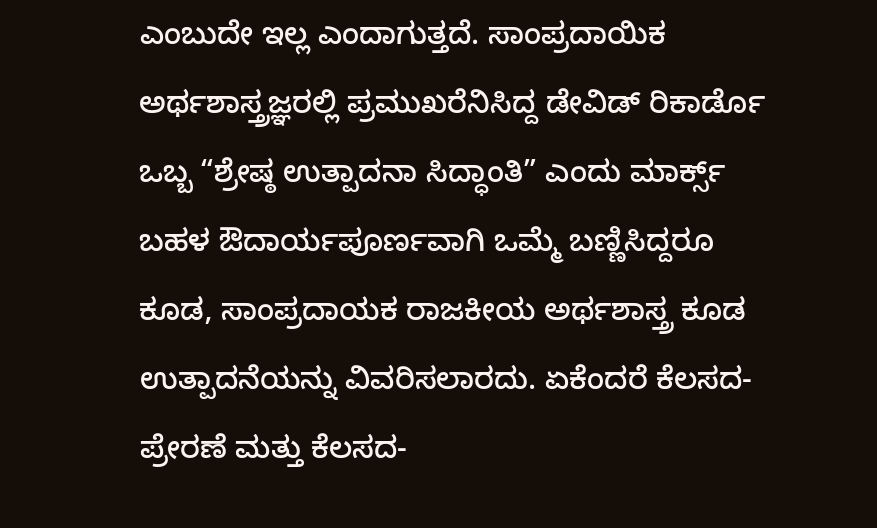ಎಂಬುದೇ ಇಲ್ಲ ಎಂದಾಗುತ್ತದೆ. ಸಾಂಪ್ರದಾಯಿಕ ಅರ್ಥಶಾಸ್ತ್ರಜ್ಞರಲ್ಲಿ ಪ್ರಮುಖರೆನಿಸಿದ್ದ ಡೇವಿಡ್ ರಿಕಾರ್ಡೊ ಒಬ್ಬ “ಶ್ರೇಷ್ಠ ಉತ್ಪಾದನಾ ಸಿದ್ಧಾಂತಿ” ಎಂದು ಮಾರ್ಕ್ಸ್ ಬಹಳ ಔದಾರ್ಯಪೂರ್ಣವಾಗಿ ಒಮ್ಮೆ ಬಣ್ಣಿಸಿದ್ದರೂ ಕೂಡ, ಸಾಂಪ್ರದಾಯಕ ರಾಜಕೀಯ ಅರ್ಥಶಾಸ್ತ್ರ ಕೂಡ ಉತ್ಪಾದನೆಯನ್ನು ವಿವರಿಸಲಾರದು. ಏಕೆಂದರೆ ಕೆಲಸದ-ಪ್ರೇರಣೆ ಮತ್ತು ಕೆಲಸದ-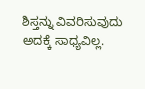ಶಿಸ್ತನ್ನು ವಿವರಿಸುವುದು ಅದಕ್ಕೆ ಸಾಧ್ಯವಿಲ್ಲ.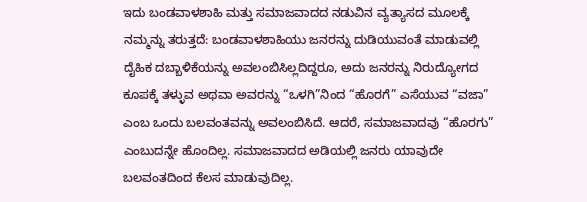ಇದು ಬಂಡವಾಳಶಾಹಿ ಮತ್ತು ಸಮಾಜವಾದದ ನಡುವಿನ ವ್ಯತ್ಯಾಸದ ಮೂಲಕ್ಕೆ ನಮ್ಮನ್ನು ತರುತ್ತದೆ: ಬಂಡವಾಳಶಾಹಿಯು ಜನರನ್ನು ದುಡಿಯುವಂತೆ ಮಾಡುವಲ್ಲಿ ದೈಹಿಕ ದಬ್ಬಾಳಿಕೆಯನ್ನು ಅವಲಂಬಿಸಿಲ್ಲದಿದ್ದರೂ, ಅದು ಜನರನ್ನು ನಿರುದ್ಯೋಗದ ಕೂಪಕ್ಕೆ ತಳ್ಳುವ ಅಥವಾ ಅವರನ್ನು “ಒಳಗಿ”ನಿಂದ “ಹೊರಗೆ” ಎಸೆಯುವ “ವಜಾ” ಎಂಬ ಒಂದು ಬಲವಂತವನ್ನು ಅವಲಂಬಿಸಿದೆ. ಆದರೆ, ಸಮಾಜವಾದವು “ಹೊರಗು” ಎಂಬುದನ್ನೇ ಹೊಂದಿಲ್ಲ. ಸಮಾಜವಾದದ ಅಡಿಯಲ್ಲಿ ಜನರು ಯಾವುದೇ ಬಲವಂತದಿಂದ ಕೆಲಸ ಮಾಡುವುದಿಲ್ಲ.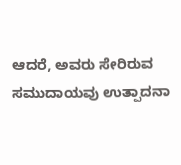ಆದರೆ, ಅವರು ಸೇರಿರುವ ಸಮುದಾಯವು ಉತ್ಪಾದನಾ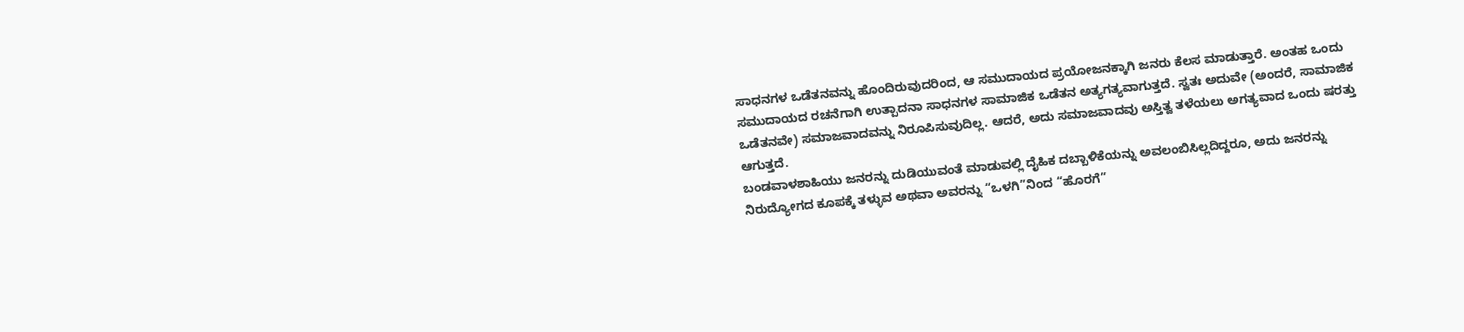ಸಾಧನಗಳ ಒಡೆತನವನ್ನು ಹೊಂದಿರುವುದರಿಂದ, ಆ ಸಮುದಾಯದ ಪ್ರಯೋಜನಕ್ಕಾಗಿ ಜನರು ಕೆಲಸ ಮಾಡುತ್ತಾರೆ. ಅಂತಹ ಒಂದು ಸಮುದಾಯದ ರಚನೆಗಾಗಿ ಉತ್ಪಾದನಾ ಸಾಧನಗಳ ಸಾಮಾಜಿಕ ಒಡೆತನ ಅತ್ಯಗತ್ಯವಾಗುತ್ತದೆ. ಸ್ವತಃ ಅದುವೇ (ಅಂದರೆ, ಸಾಮಾಜಿಕ ಒಡೆತನವೇ) ಸಮಾಜವಾದವನ್ನು ನಿರೂಪಿಸುವುದಿಲ್ಲ. ಆದರೆ, ಅದು ಸಮಾಜವಾದವು ಅಸ್ತಿತ್ವ ತಳೆಯಲು ಅಗತ್ಯವಾದ ಒಂದು ಷರತ್ತು ಆಗುತ್ತದೆ.
ಬಂಡವಾಳಶಾಹಿಯು ಜನರನ್ನು ದುಡಿಯುವಂತೆ ಮಾಡುವಲ್ಲಿ ದೈಹಿಕ ದಬ್ಬಾಳಿಕೆಯನ್ನು ಅವಲಂಬಿಸಿಲ್ಲದಿದ್ದರೂ, ಅದು ಜನರನ್ನು ನಿರುದ್ಯೋಗದ ಕೂಪಕ್ಕೆ ತಳ್ಳುವ ಅಥವಾ ಅವರನ್ನು “ಒಳಗಿ”ನಿಂದ “ಹೊರಗೆ”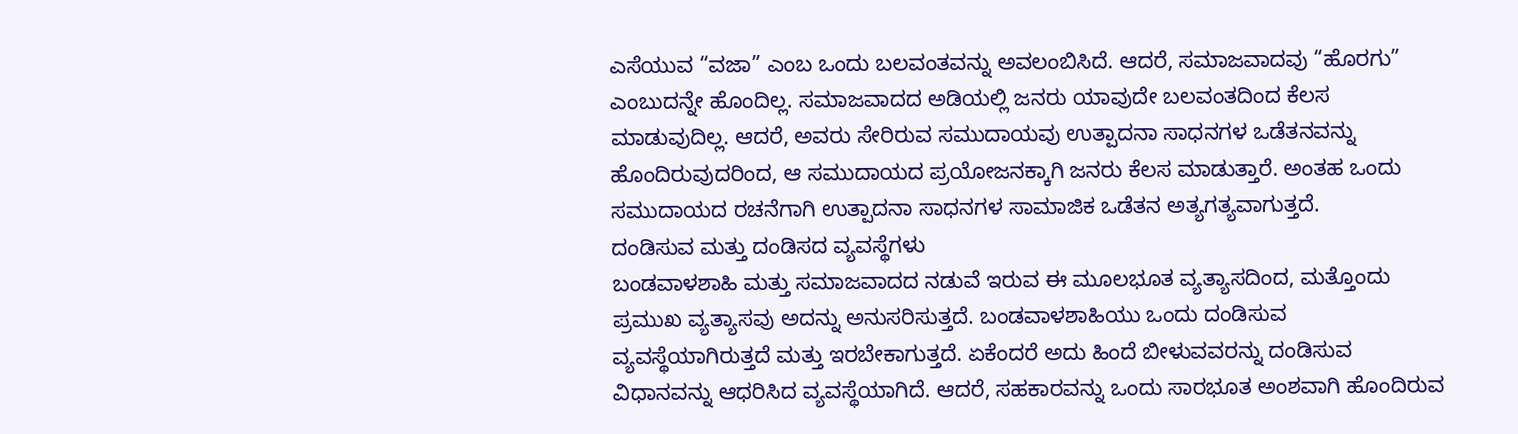ಎಸೆಯುವ “ವಜಾ” ಎಂಬ ಒಂದು ಬಲವಂತವನ್ನು ಅವಲಂಬಿಸಿದೆ. ಆದರೆ, ಸಮಾಜವಾದವು “ಹೊರಗು” ಎಂಬುದನ್ನೇ ಹೊಂದಿಲ್ಲ. ಸಮಾಜವಾದದ ಅಡಿಯಲ್ಲಿ ಜನರು ಯಾವುದೇ ಬಲವಂತದಿಂದ ಕೆಲಸ ಮಾಡುವುದಿಲ್ಲ. ಆದರೆ, ಅವರು ಸೇರಿರುವ ಸಮುದಾಯವು ಉತ್ಪಾದನಾ ಸಾಧನಗಳ ಒಡೆತನವನ್ನು ಹೊಂದಿರುವುದರಿಂದ, ಆ ಸಮುದಾಯದ ಪ್ರಯೋಜನಕ್ಕಾಗಿ ಜನರು ಕೆಲಸ ಮಾಡುತ್ತಾರೆ. ಅಂತಹ ಒಂದು ಸಮುದಾಯದ ರಚನೆಗಾಗಿ ಉತ್ಪಾದನಾ ಸಾಧನಗಳ ಸಾಮಾಜಿಕ ಒಡೆತನ ಅತ್ಯಗತ್ಯವಾಗುತ್ತದೆ.
ದಂಡಿಸುವ ಮತ್ತು ದಂಡಿಸದ ವ್ಯವಸ್ಥೆಗಳು
ಬಂಡವಾಳಶಾಹಿ ಮತ್ತು ಸಮಾಜವಾದದ ನಡುವೆ ಇರುವ ಈ ಮೂಲಭೂತ ವ್ಯತ್ಯಾಸದಿಂದ, ಮತ್ತೊಂದು ಪ್ರಮುಖ ವ್ಯತ್ಯಾಸವು ಅದನ್ನು ಅನುಸರಿಸುತ್ತದೆ. ಬಂಡವಾಳಶಾಹಿಯು ಒಂದು ದಂಡಿಸುವ ವ್ಯವಸ್ಥೆಯಾಗಿರುತ್ತದೆ ಮತ್ತು ಇರಬೇಕಾಗುತ್ತದೆ. ಏಕೆಂದರೆ ಅದು ಹಿಂದೆ ಬೀಳುವವರನ್ನು ದಂಡಿಸುವ ವಿಧಾನವನ್ನು ಆಧರಿಸಿದ ವ್ಯವಸ್ಥೆಯಾಗಿದೆ. ಆದರೆ, ಸಹಕಾರವನ್ನು ಒಂದು ಸಾರಭೂತ ಅಂಶವಾಗಿ ಹೊಂದಿರುವ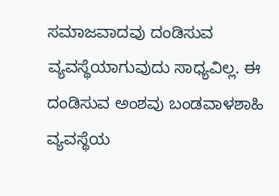ಸಮಾಜವಾದವು ದಂಡಿಸುವ ವ್ಯವಸ್ಥೆಯಾಗುವುದು ಸಾಧ್ಯವಿಲ್ಲ. ಈ ದಂಡಿಸುವ ಅಂಶವು ಬಂಡವಾಳಶಾಹಿ ವ್ಯವಸ್ಥೆಯ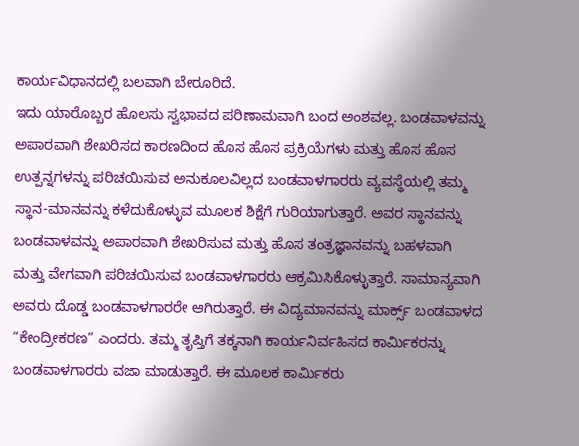ಕಾರ್ಯವಿಧಾನದಲ್ಲಿ ಬಲವಾಗಿ ಬೇರೂರಿದೆ.
ಇದು ಯಾರೊಬ್ಬರ ಹೊಲಸು ಸ್ವಭಾವದ ಪರಿಣಾಮವಾಗಿ ಬಂದ ಅಂಶವಲ್ಲ. ಬಂಡವಾಳವನ್ನು ಅಪಾರವಾಗಿ ಶೇಖರಿಸದ ಕಾರಣದಿಂದ ಹೊಸ ಹೊಸ ಪ್ರಕ್ರಿಯೆಗಳು ಮತ್ತು ಹೊಸ ಹೊಸ ಉತ್ಪನ್ನಗಳನ್ನು ಪರಿಚಯಿಸುವ ಅನುಕೂಲವಿಲ್ಲದ ಬಂಡವಾಳಗಾರರು ವ್ಯವಸ್ಥೆಯಲ್ಲಿ ತಮ್ಮ ಸ್ಥಾನ-ಮಾನವನ್ನು ಕಳೆದುಕೊಳ್ಳುವ ಮೂಲಕ ಶಿಕ್ಷೆಗೆ ಗುರಿಯಾಗುತ್ತಾರೆ. ಅವರ ಸ್ಥಾನವನ್ನು ಬಂಡವಾಳವನ್ನು ಅಪಾರವಾಗಿ ಶೇಖರಿಸುವ ಮತ್ತು ಹೊಸ ತಂತ್ರಜ್ಞಾನವನ್ನು ಬಹಳವಾಗಿ ಮತ್ತು ವೇಗವಾಗಿ ಪರಿಚಯಿಸುವ ಬಂಡವಾಳಗಾರರು ಆಕ್ರಮಿಸಿಕೊಳ್ಳುತ್ತಾರೆ. ಸಾಮಾನ್ಯವಾಗಿ ಅವರು ದೊಡ್ಡ ಬಂಡವಾಳಗಾರರೇ ಆಗಿರುತ್ತಾರೆ. ಈ ವಿದ್ಯಮಾನವನ್ನು ಮಾರ್ಕ್ಸ್ ಬಂಡವಾಳದ “ಕೇಂದ್ರೀಕರಣ” ಎಂದರು. ತಮ್ಮ ತೃಪ್ತಿಗೆ ತಕ್ಕನಾಗಿ ಕಾರ್ಯನಿರ್ವಹಿಸದ ಕಾರ್ಮಿಕರನ್ನು ಬಂಡವಾಳಗಾರರು ವಜಾ ಮಾಡುತ್ತಾರೆ. ಈ ಮೂಲಕ ಕಾರ್ಮಿಕರು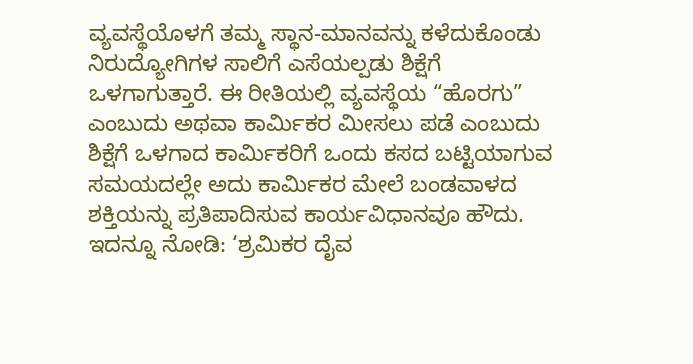ವ್ಯವಸ್ಥೆಯೊಳಗೆ ತಮ್ಮ ಸ್ಥಾನ-ಮಾನವನ್ನು ಕಳೆದುಕೊಂಡು ನಿರುದ್ಯೋಗಿಗಳ ಸಾಲಿಗೆ ಎಸೆಯಲ್ಪಡು ಶಿಕ್ಷೆಗೆ ಒಳಗಾಗುತ್ತಾರೆ. ಈ ರೀತಿಯಲ್ಲಿ ವ್ಯವಸ್ಥೆಯ “ಹೊರಗು” ಎಂಬುದು ಅಥವಾ ಕಾರ್ಮಿಕರ ಮೀಸಲು ಪಡೆ ಎಂಬುದು ಶಿಕ್ಷೆಗೆ ಒಳಗಾದ ಕಾರ್ಮಿಕರಿಗೆ ಒಂದು ಕಸದ ಬಟ್ಟಿಯಾಗುವ ಸಮಯದಲ್ಲೇ ಅದು ಕಾರ್ಮಿಕರ ಮೇಲೆ ಬಂಡವಾಳದ ಶಕ್ತಿಯನ್ನು ಪ್ರತಿಪಾದಿಸುವ ಕಾರ್ಯವಿಧಾನವೂ ಹೌದು.
ಇದನ್ನೂ ನೋಡಿ: ‘ಶ್ರಮಿಕರ ದೈವ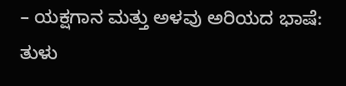– ಯಕ್ಷಗಾನ ಮತ್ತು ಅಳವು ಅರಿಯದ ಭಾಷೆ: ತುಳು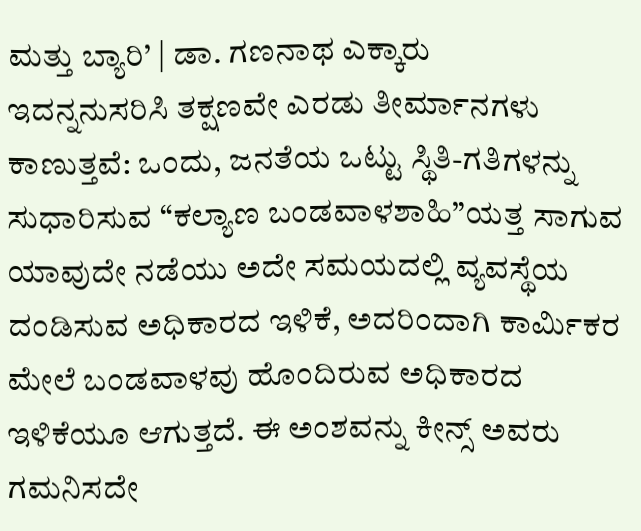ಮತ್ತು ಬ್ಯಾರಿ’ | ಡಾ. ಗಣನಾಥ ಎಕ್ಕಾರು
ಇದನ್ನನುಸರಿಸಿ ತಕ್ಷಣವೇ ಎರಡು ತೀರ್ಮಾನಗಳು ಕಾಣುತ್ತವೆ: ಒಂದು, ಜನತೆಯ ಒಟ್ಟು ಸ್ಥಿತಿ-ಗತಿಗಳನ್ನು ಸುಧಾರಿಸುವ “ಕಲ್ಯಾಣ ಬಂಡವಾಳಶಾಹಿ”ಯತ್ತ ಸಾಗುವ ಯಾವುದೇ ನಡೆಯು ಅದೇ ಸಮಯದಲ್ಲಿ ವ್ಯವಸ್ಥೆಯ ದಂಡಿಸುವ ಅಧಿಕಾರದ ಇಳಿಕೆ, ಅದರಿಂದಾಗಿ ಕಾರ್ಮಿಕರ ಮೇಲೆ ಬಂಡವಾಳವು ಹೊಂದಿರುವ ಅಧಿಕಾರದ ಇಳಿಕೆಯೂ ಆಗುತ್ತದೆ. ಈ ಅಂಶವನ್ನು ಕೀನ್ಸ್ ಅವರು ಗಮನಿಸದೇ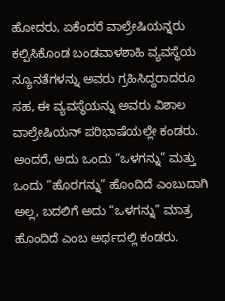ಹೋದರು, ಏಕೆಂದರೆ ವಾಲ್ರೇಷಿಯನ್ನರು ಕಲ್ಪಿಸಿಕೊಂಡ ಬಂಡವಾಳಶಾಹಿ ವ್ಯವಸ್ಥೆಯ ನ್ಯೂನತೆಗಳನ್ನು ಅವರು ಗ್ರಹಿಸಿದ್ದರಾದರೂ ಸಹ, ಈ ವ್ಯವಸ್ಥೆಯನ್ನು ಅವರು ವಿಶಾಲ ವಾಲ್ರೇಷಿಯನ್ ಪರಿಭಾಷೆಯಲ್ಲೇ ಕಂಡರು. ಅಂದರೆ, ಅದು ಒಂದು “ಒಳಗನ್ನು” ಮತ್ತು ಒಂದು “ಹೊರಗನ್ನು” ಹೊಂದಿದೆ ಎಂಬುದಾಗಿ ಅಲ್ಲ, ಬದಲಿಗೆ ಅದು “ಒಳಗನ್ನು” ಮಾತ್ರ ಹೊಂದಿದೆ ಎಂಬ ಅರ್ಥದಲ್ಲಿ ಕಂಡರು.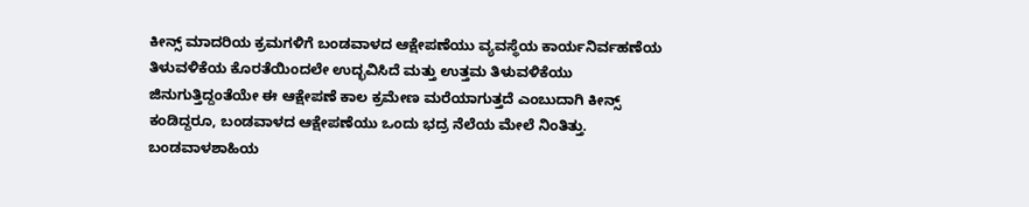ಕೀನ್ಸ್ ಮಾದರಿಯ ಕ್ರಮಗಳಿಗೆ ಬಂಡವಾಳದ ಆಕ್ಷೇಪಣೆಯು ವ್ಯವಸ್ಥೆಯ ಕಾರ್ಯನಿರ್ವಹಣೆಯ ತಿಳುವಳಿಕೆಯ ಕೊರತೆಯಿಂದಲೇ ಉದ್ಭವಿಸಿದೆ ಮತ್ತು ಉತ್ತಮ ತಿಳುವಳಿಕೆಯು ಜಿನುಗುತ್ತಿದ್ದಂತೆಯೇ ಈ ಆಕ್ಷೇಪಣೆ ಕಾಲ ಕ್ರಮೇಣ ಮರೆಯಾಗುತ್ತದೆ ಎಂಬುದಾಗಿ ಕೀನ್ಸ್ ಕಂಡಿದ್ದರೂ, ಬಂಡವಾಳದ ಆಕ್ಷೇಪಣೆಯು ಒಂದು ಭದ್ರ ನೆಲೆಯ ಮೇಲೆ ನಿಂತಿತ್ತು. ಬಂಡವಾಳಶಾಹಿಯ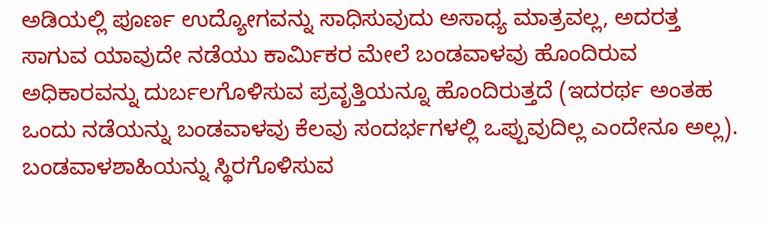ಅಡಿಯಲ್ಲಿ ಪೂರ್ಣ ಉದ್ಯೋಗವನ್ನು ಸಾಧಿಸುವುದು ಅಸಾಧ್ಯ ಮಾತ್ರವಲ್ಲ, ಅದರತ್ತ ಸಾಗುವ ಯಾವುದೇ ನಡೆಯು ಕಾರ್ಮಿಕರ ಮೇಲೆ ಬಂಡವಾಳವು ಹೊಂದಿರುವ ಅಧಿಕಾರವನ್ನು ದುರ್ಬಲಗೊಳಿಸುವ ಪ್ರವೃತ್ತಿಯನ್ನೂ ಹೊಂದಿರುತ್ತದೆ (ಇದರರ್ಥ ಅಂತಹ ಒಂದು ನಡೆಯನ್ನು ಬಂಡವಾಳವು ಕೆಲವು ಸಂದರ್ಭಗಳಲ್ಲಿ ಒಪ್ಪುವುದಿಲ್ಲ ಎಂದೇನೂ ಅಲ್ಲ). ಬಂಡವಾಳಶಾಹಿಯನ್ನು ಸ್ಥಿರಗೊಳಿಸುವ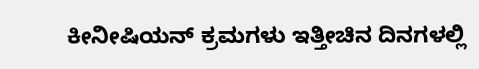ಕೀನೀಷಿಯನ್ ಕ್ರಮಗಳು ಇತ್ತೀಚಿನ ದಿನಗಳಲ್ಲಿ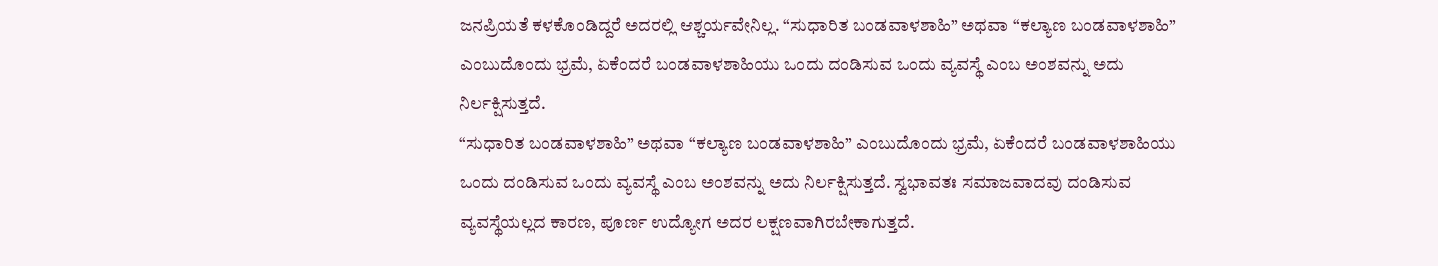ಜನಪ್ರಿಯತೆ ಕಳಕೊಂಡಿದ್ದರೆ ಅದರಲ್ಲಿ ಆಶ್ಚರ್ಯವೇನಿಲ್ಲ. “ಸುಧಾರಿತ ಬಂಡವಾಳಶಾಹಿ” ಅಥವಾ “ಕಲ್ಯಾಣ ಬಂಡವಾಳಶಾಹಿ” ಎಂಬುದೊಂದು ಭ್ರಮೆ, ಏಕೆಂದರೆ ಬಂಡವಾಳಶಾಹಿಯು ಒಂದು ದಂಡಿಸುವ ಒಂದು ವ್ಯವಸ್ಥೆ ಎಂಬ ಅಂಶವನ್ನು ಅದು ನಿರ್ಲಕ್ಷಿಸುತ್ತದೆ.
“ಸುಧಾರಿತ ಬಂಡವಾಳಶಾಹಿ” ಅಥವಾ “ಕಲ್ಯಾಣ ಬಂಡವಾಳಶಾಹಿ” ಎಂಬುದೊಂದು ಭ್ರಮೆ, ಏಕೆಂದರೆ ಬಂಡವಾಳಶಾಹಿಯು ಒಂದು ದಂಡಿಸುವ ಒಂದು ವ್ಯವಸ್ಥೆ ಎಂಬ ಅಂಶವನ್ನು ಅದು ನಿರ್ಲಕ್ಷಿಸುತ್ತದೆ. ಸ್ವಭಾವತಃ ಸಮಾಜವಾದವು ದಂಡಿಸುವ ವ್ಯವಸ್ಥೆಯಲ್ಲದ ಕಾರಣ, ಪೂರ್ಣ ಉದ್ಯೋಗ ಅದರ ಲಕ್ಷಣವಾಗಿರಬೇಕಾಗುತ್ತದೆ.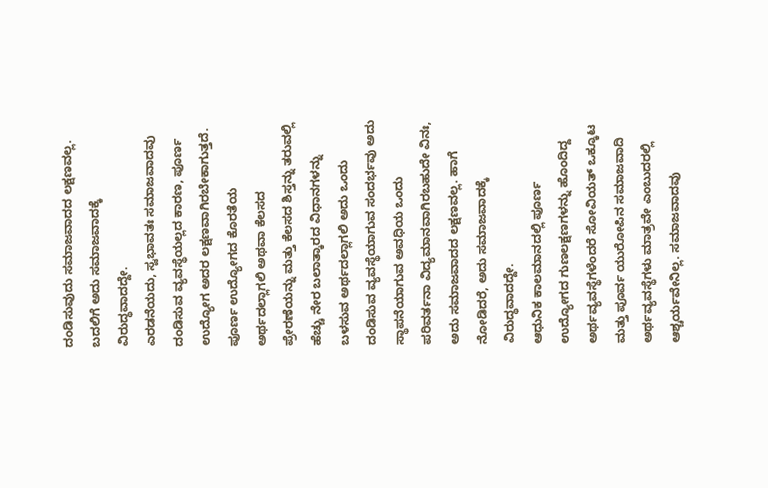ದಂಡಿಸುವುದು ಸಮಾಜವಾದದ ಲಕ್ಷಣವಲ್ಲ. ಬದಲಿಗೆ ಅದು ಸಮಾಜವಾದಕ್ಕೆ ವಿರುದ್ಧವಾದದ್ದೇ.
ಎರಡನೆಯದು, ಸ್ವಭಾವತಃ ಸಮಾಜವಾದವು ದಂಡಿಸುವ ವ್ಯವಸ್ಥೆಯಲ್ಲದ ಕಾರಣ, ಪೂರ್ಣ ಉದ್ಯೋಗ ಅದರ ಲಕ್ಷಣವಾಗಿರಬೇಕಾಗುತ್ತದೆ. ಪೂರ್ಣ ಉದ್ಯೋಗದ ಕೊರತೆಯ ಅರ್ಥದಲ್ಲಾಗಲಿ ಅಥವಾ ಕೆಲಸದ ಪ್ರೇರಣೆಯನ್ನು ಮತ್ತು ಕೆಲಸದ ಶಿಸ್ತನ್ನು ತರುವಲ್ಲಿ ಹೆಚ್ಚು ನೇರ ಬಲಾತ್ಕಾರದ ವಿಧಾನಗಳನ್ನು ಬಳಸುವ ಅರ್ಥದಲ್ಲಾಗಲಿ ಅದು ಒಂದು ದಂಡಿಸುವ ವ್ಯವಸ್ಥೆಯಾಗುವ ಸಂದರ್ಭವು ಅದು ಸ್ಥಾಪನೆಯಾಗುವ ಅವಧಿಯ ಒಂದು ಪರಿವರ್ತನಾ ವಿದ್ಯಮಾನವಾಗಿರಬಹುದೇ ವಿನಃ, ಅದು ಸಮಾಜವಾದದ ಲಕ್ಷಣವಲ್ಲ. ಹಾಗೆ ನೋಡಿದರೆ, ಅದು ಸಮಾಜವಾದಕ್ಕೆ ವಿರುದ್ಧವಾದದ್ದೇ.
ಆಧುನಿಕ ಕಾಲಮಾನದಲ್ಲಿ ಪೂರ್ಣ ಉದ್ಯೋಗದ ಗುಣಲಕ್ಷಣಗಳನ್ನು ಹೊಂದಿದ್ದ ಅರ್ಥವ್ಯವಸ್ಥೆಗಳೆಂದರೆ ಸೋವಿಯತ್ ಒಕ್ಕೂಟ ಮತ್ತು ಪೂರ್ವ ಯುರೋಪಿನ ಸಮಾಜವಾದಿ ಅರ್ಥವ್ಯವಸ್ಥೆಗಳು ಮಾತ್ರವೇ ಎಂಬುದರಲ್ಲಿ ಆಶ್ಚರ್ಯವೇನಿಲ್ಲ. ಸಮಾಜವಾದವು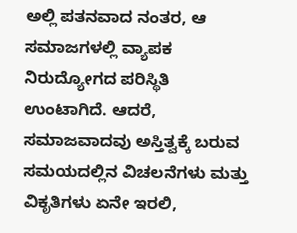ಅಲ್ಲಿ ಪತನವಾದ ನಂತರ, ಆ ಸಮಾಜಗಳಲ್ಲಿ ವ್ಯಾಪಕ ನಿರುದ್ಯೋಗದ ಪರಿಸ್ಥಿತಿ ಉಂಟಾಗಿದೆ. ಆದರೆ, ಸಮಾಜವಾದವು ಅಸ್ತಿತ್ವಕ್ಕೆ ಬರುವ ಸಮಯದಲ್ಲಿನ ವಿಚಲನೆಗಳು ಮತ್ತು ವಿಕೃತಿಗಳು ಏನೇ ಇರಲಿ,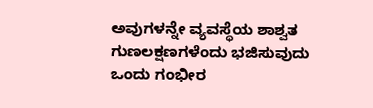ಅವುಗಳನ್ನೇ ವ್ಯವಸ್ಥೆಯ ಶಾಶ್ವತ ಗುಣಲಕ್ಷಣಗಳೆಂದು ಭಜಿಸುವುದು ಒಂದು ಗಂಭೀರ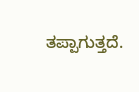ತಪ್ಪಾಗುತ್ತದೆ.